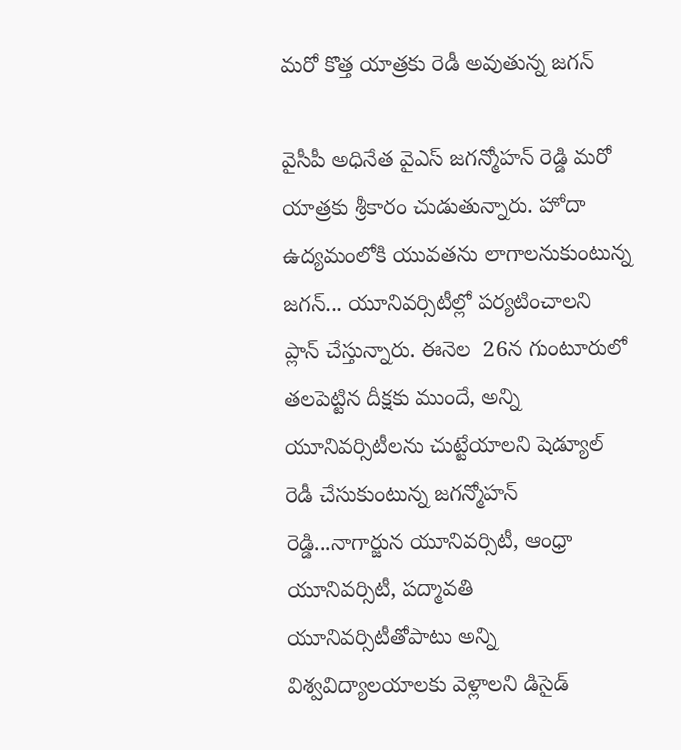మరో కొత్త యాత్రకు రెడీ అవుతున్న జగన్

వైసీపీ అధినేత వైఎస్ జగన్మోహన్ రెడ్డి మరో యాత్రకు శ్రీకారం చుడుతున్నారు. హోదా ఉద్యమంలోకి యువతను లాగాలనుకుంటున్న జగన్... యూనివర్సిటీల్లో పర్యటించాలని ప్లాన్ చేస్తున్నారు. ఈనెల  26న గుంటూరులో తలపెట్టిన దీక్షకు ముందే, అన్ని యూనివర్సిటీలను చుట్టేయాలని షెడ్యూల్ రెడీ చేసుకుంటున్న జగన్మోహన్ రెడ్డి...నాగార్జున యూనివర్సిటీ, ఆంధ్రా యూనివర్సిటీ, పద్మావతి యూనివర్సిటీతోపాటు అన్ని విశ్వవిద్యాలయాలకు వెళ్లాలని డిసైడ్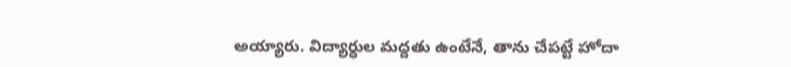అయ్యారు. విద్యార్ధుల మద్దతు ఉంటేనే, తాను చేపట్టే హోదా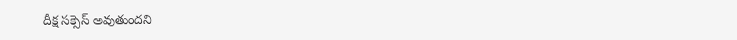దీక్ష సక్సెస్ అవుతుందని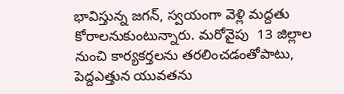భావిస్తున్న జగన్, స్వయంగా వెళ్లి మద్దతు కోరాలనుకుంటున్నారు. మరోవైపు  13 జిల్లాల నుంచి కార్యకర్తలను తరలించడంతోపాటు, పెద్దఎత్తున యువతను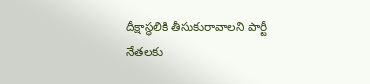దీక్షాస్థలికి తీసుకురావాలని పార్టీ నేతలకు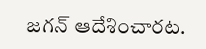జగన్ ఆదేశించారట.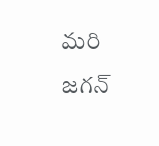మరి జగన్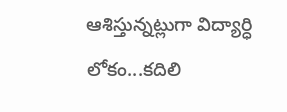ఆశిస్తున్నట్లుగా విద్యార్ధి లోకం...కదిలి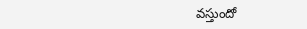వస్తుందో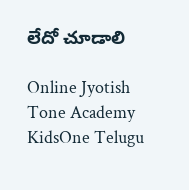లేదో చూడాలి

Online Jyotish
Tone Academy
KidsOne Telugu